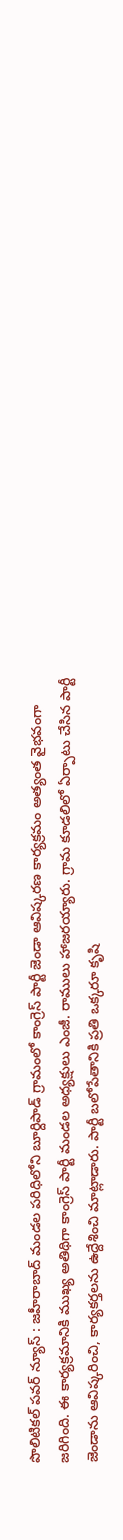పొలిటికల్ పవర్ న్యూస్ : జహీరాబాద్ మండల పరిధిలోని బూర్దిపాడ్ గ్రామంలో కాంగ్రెస్ పార్టీ జెండా ఆవిష్కరణ కార్యక్రమం అత్యంత వైభవంగా జరిగింది. ఈ కార్యక్రమానికి ముఖ్య అతిథిగా కాంగ్రెస్ పార్టీ మండల అధ్యక్షులు ఎంజీ. రాములు హాజరయ్యారు. గ్రామ కూడలిలో ఏర్పాటు చేసిన పార్టీ జెండాను ఆవిష్కరించి, కార్యకర్తలను ఉద్దేశించి మాట్లాడారు. పార్టీ బలోపేతానికి ప్రతి ఒక్కరూ కృషి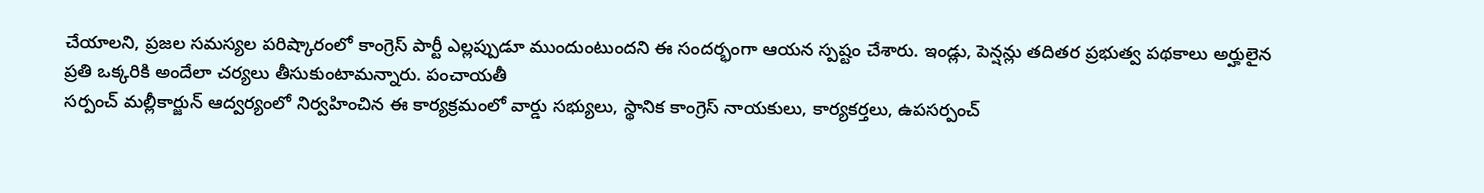చేయాలని, ప్రజల సమస్యల పరిష్కారంలో కాంగ్రెస్ పార్టీ ఎల్లప్పుడూ ముందుంటుందని ఈ సందర్భంగా ఆయన స్పష్టం చేశారు. ఇండ్లు, పెన్షన్లు తదితర ప్రభుత్వ పథకాలు అర్హులైన
ప్రతి ఒక్కరికి అందేలా చర్యలు తీసుకుంటామన్నారు. పంచాయతీ
సర్పంచ్ మల్లీకార్జున్ ఆద్వర్యంలో నిర్వహించిన ఈ కార్యక్రమంలో వార్డు సభ్యులు, స్థానిక కాంగ్రెస్ నాయకులు, కార్యకర్తలు, ఉపసర్పంచ్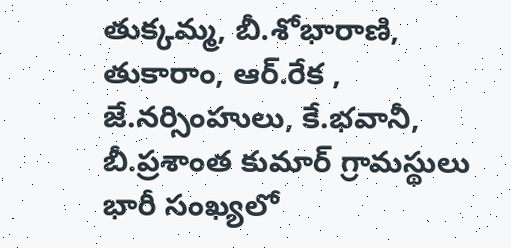తుక్కమ్మ, బీ.శోభారాణి, తుకారాం, ఆర్.రేక , జే.నర్సింహులు, కే.భవానీ, బీ.ప్రశాంత కుమార్ గ్రామస్థులు భారీ సంఖ్యలో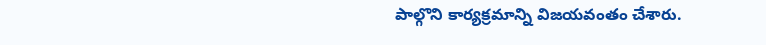పాల్గొని కార్యక్రమాన్ని విజయవంతం చేశారు.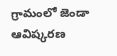గ్రామంలో జెండా ఆవిష్కరణ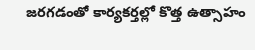జరగడంతో కార్యకర్తల్లో కొత్త ఉత్సాహం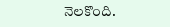నెలకొంది.